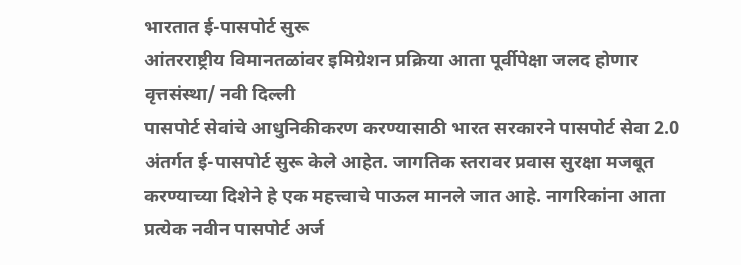भारतात ई-पासपोर्ट सुरू
आंतरराष्ट्रीय विमानतळांवर इमिग्रेशन प्रक्रिया आता पूर्वीपेक्षा जलद होणार
वृत्तसंस्था/ नवी दिल्ली
पासपोर्ट सेवांचे आधुनिकीकरण करण्यासाठी भारत सरकारने पासपोर्ट सेवा 2.0 अंतर्गत ई-पासपोर्ट सुरू केले आहेत. जागतिक स्तरावर प्रवास सुरक्षा मजबूत करण्याच्या दिशेने हे एक महत्त्वाचे पाऊल मानले जात आहे. नागरिकांना आता प्रत्येक नवीन पासपोर्ट अर्ज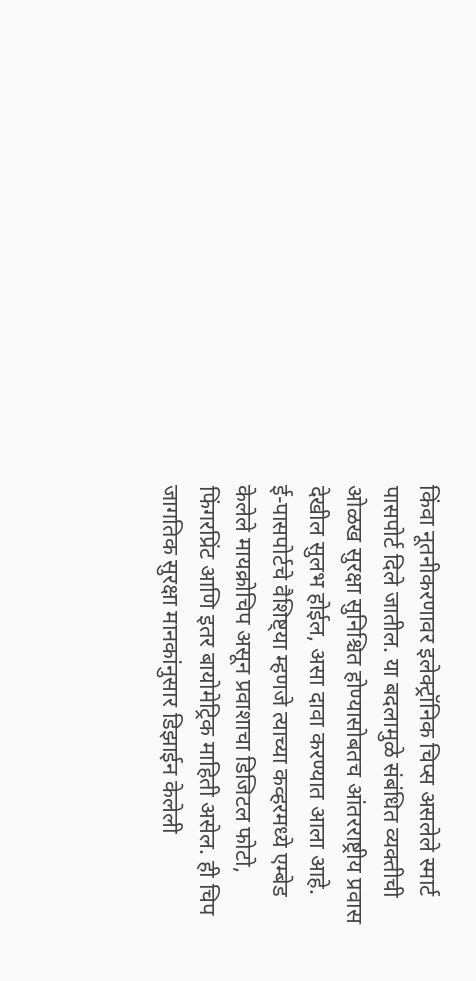किंवा नूतनीकरणावर इलेक्ट्रॉनिक चिप्स असलेले स्मार्ट पासपोर्ट दिले जातील. या बदलामुळे संबंधित व्यक्तीची ओळख सुरक्षा सुनिश्चित होण्यासोबतच आंतरराष्ट्रीय प्रवास देखील सुलभ होईल, असा दावा करण्यात आला आहे.
ई-पासपोर्टचे वैशिष्ट्या म्हणजे त्याच्या कव्हरमध्ये एम्बेड केलेले मायक्रोचिप असून प्रवाशाचा डिजिटल फोटो, फिंगरप्रिंट आणि इतर बायोमेट्रिक माहिती असेल. ही चिप जागतिक सुरक्षा मानकांनुसार डिझाईन केलेली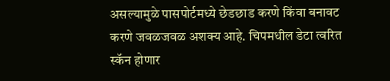असल्यामुळे पासपोर्टमध्ये छेडछाड करणे किंवा बनावट करणे जवळजवळ अशक्य आहे. चिपमधील डेटा त्वरित स्कॅन होणार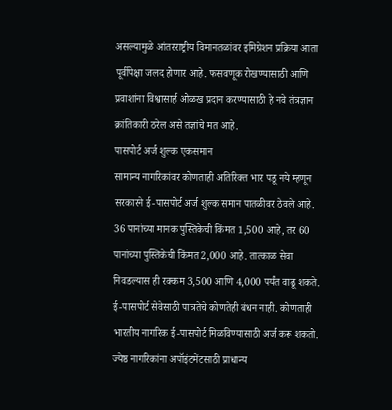असल्यामुळे आंतरराष्ट्रीय विमानतळांवर इमिग्रेशन प्रक्रिया आता पूर्वीपेक्षा जलद होणार आहे. फसवणूक रोखण्यासाठी आणि प्रवाशांना विश्वासार्ह ओळख प्रदान करण्यासाठी हे नवे तंत्रज्ञान क्रांतिकारी ठरेल असे तज्ञांचे मत आहे.
पासपोर्ट अर्ज शुल्क एकसमान
सामान्य नागरिकांवर कोणताही अतिरिक्त भार पडू नये म्हणून सरकारने ई-पासपोर्ट अर्ज शुल्क समान पातळीवर ठेवले आहे. 36 पानांच्या मानक पुस्तिकेची किंमत 1,500 आहे, तर 60 पानांच्या पुस्तिकेची किंमत 2,000 आहे. तात्काळ सेवा निवडल्यास ही रक्कम 3,500 आणि 4,000 पर्यंत वाढू शकते.
ई-पासपोर्ट सेवेसाठी पात्रतेचे कोणतेही बंधन नाही. कोणताही भारतीय नागरिक ई-पासपोर्ट मिळविण्यासाठी अर्ज करू शकतो. ज्येष्ठ नागरिकांना अपॉइंटमेंटसाठी प्राधान्य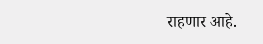राहणार आहे.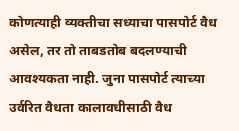कोणत्याही व्यक्तीचा सध्याचा पासपोर्ट वैध असेल, तर तो ताबडतोब बदलण्याची आवश्यकता नाही. जुना पासपोर्ट त्याच्या उर्वरित वैधता कालावधीसाठी वैध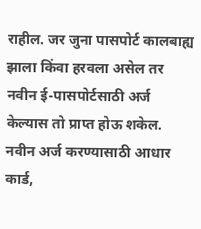राहील. जर जुना पासपोर्ट कालबाह्य झाला किंवा हरवला असेल तर नवीन ई-पासपोर्टसाठी अर्ज केल्यास तो प्राप्त होऊ शकेल. नवीन अर्ज करण्यासाठी आधार कार्ड,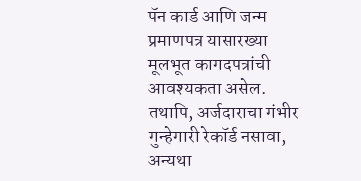पॅन कार्ड आणि जन्म प्रमाणपत्र यासारख्या मूलभूत कागदपत्रांची आवश्यकता असेल. तथापि, अर्जदाराचा गंभीर गुन्हेगारी रेकॉर्ड नसावा, अन्यथा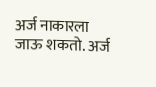अर्ज नाकारला जाऊ शकतो. अर्ज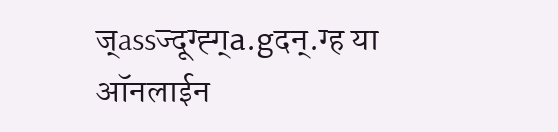ज्assज्दूग्ह्ग्a.gदन्.ग्ह या ऑनलाईन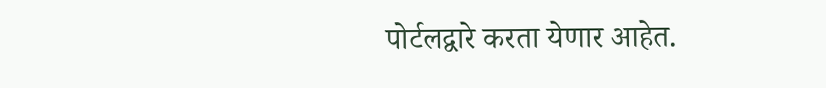पोर्टलद्वारे करता येणार आहेत.